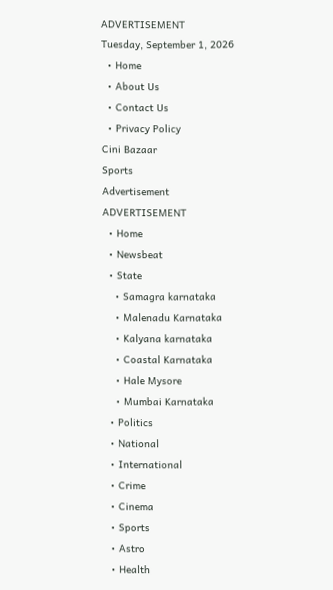ADVERTISEMENT
Tuesday, September 1, 2026
  • Home
  • About Us
  • Contact Us
  • Privacy Policy
Cini Bazaar
Sports
Advertisement
ADVERTISEMENT
  • Home
  • Newsbeat
  • State
    • Samagra karnataka
    • Malenadu Karnataka
    • Kalyana karnataka
    • Coastal Karnataka
    • Hale Mysore
    • Mumbai Karnataka
  • Politics
  • National
  • International
  • Crime
  • Cinema
  • Sports
  • Astro
  • Health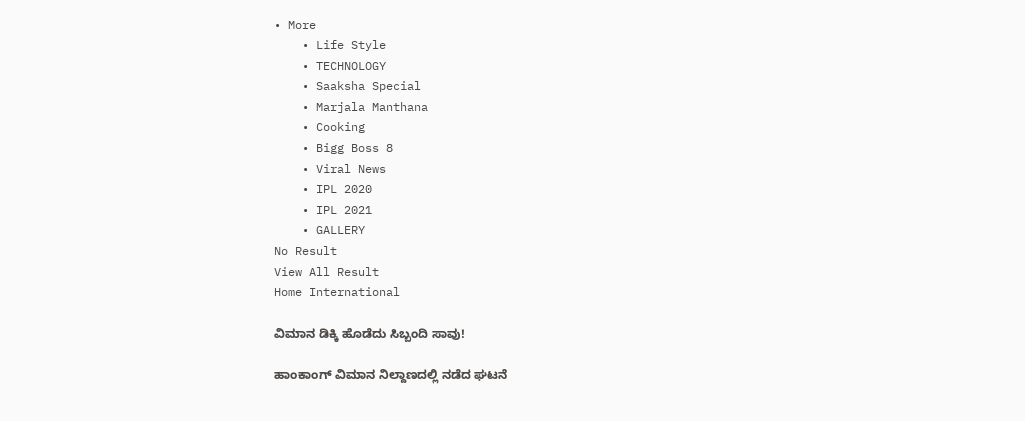• More
    • Life Style
    • TECHNOLOGY
    • Saaksha Special
    • Marjala Manthana
    • Cooking
    • Bigg Boss 8
    • Viral News
    • IPL 2020
    • IPL 2021
    • GALLERY
No Result
View All Result
Home International

ವಿಮಾನ ಡಿಕ್ಕಿ ಹೊಡೆದು ಸಿಬ್ಬಂದಿ ಸಾವು!

ಹಾಂಕಾಂಗ್ ವಿಮಾನ ನಿಲ್ದಾಣದಲ್ಲಿ ನಡೆದ ಘಟನೆ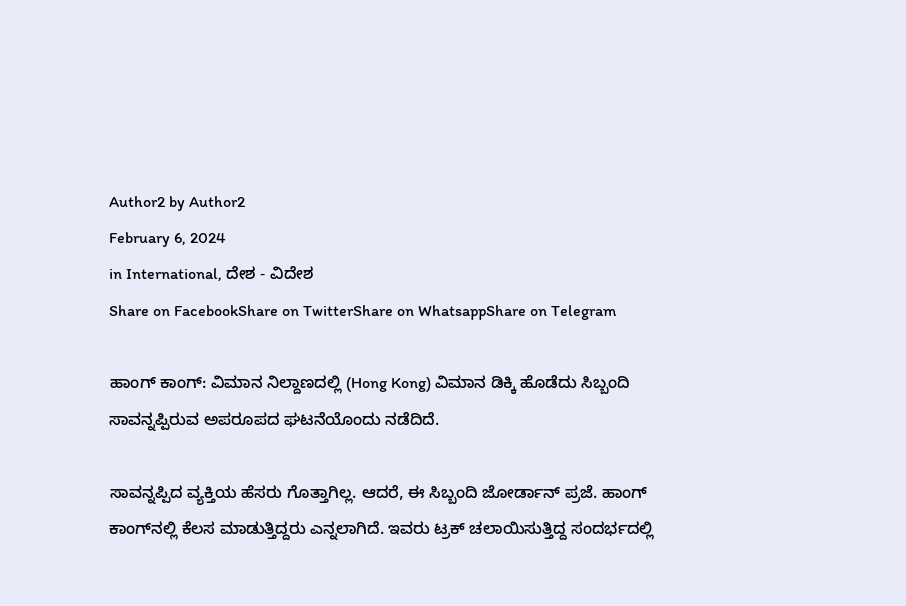Author2 by Author2
February 6, 2024
in International, ದೇಶ - ವಿದೇಶ
Share on FacebookShare on TwitterShare on WhatsappShare on Telegram

ಹಾಂಗ್‌ ಕಾಂಗ್: ವಿಮಾನ ನಿಲ್ದಾಣದಲ್ಲಿ (Hong Kong) ವಿಮಾನ ಡಿಕ್ಕಿ ಹೊಡೆದು ಸಿಬ್ಬಂದಿ ಸಾವನ್ನಪ್ಪಿರುವ ಅಪರೂಪದ ಘಟನೆಯೊಂದು ನಡೆದಿದೆ.

ಸಾವನ್ನಪ್ಪಿದ ವ್ಯಕ್ತಿಯ ಹೆಸರು ಗೊತ್ತಾಗಿಲ್ಲ. ಆದರೆ, ಈ ಸಿಬ್ಬಂದಿ ಜೋರ್ಡಾನ್‌ ಪ್ರಜೆ. ಹಾಂಗ್‌ ಕಾಂಗ್‌ನಲ್ಲಿ ಕೆಲಸ ಮಾಡುತ್ತಿದ್ದರು ಎನ್ನಲಾಗಿದೆ. ಇವರು ಟ್ರಕ್ ಚಲಾಯಿಸುತ್ತಿದ್ದ ಸಂದರ್ಭದಲ್ಲಿ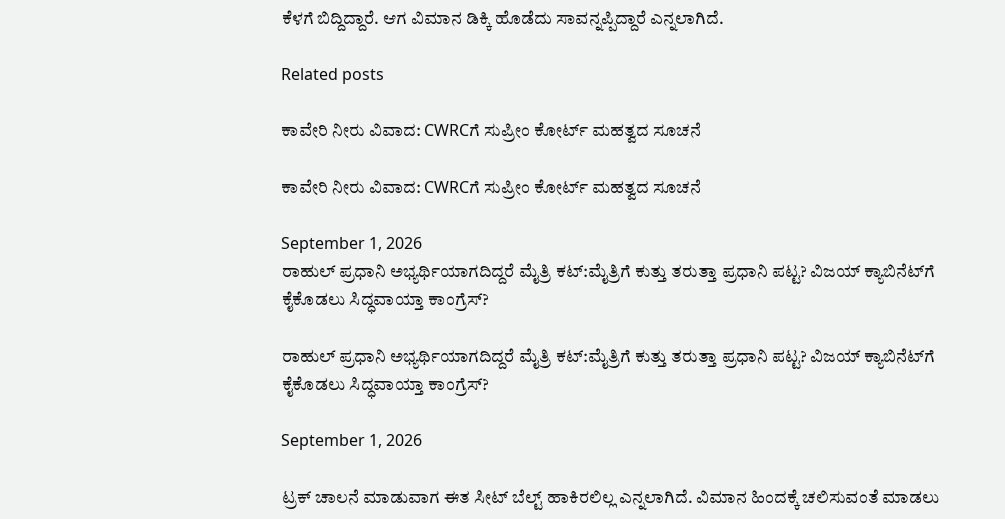ಕೆಳಗೆ ಬಿದ್ದಿದ್ದಾರೆ. ಆಗ ವಿಮಾನ ಡಿಕ್ಕಿ ಹೊಡೆದು ಸಾವನ್ನಪ್ಪಿದ್ದಾರೆ ಎನ್ನಲಾಗಿದೆ.

Related posts

ಕಾವೇರಿ ನೀರು ವಿವಾದ: CWRCಗೆ ಸುಪ್ರೀಂ ಕೋರ್ಟ್ ಮಹತ್ವದ ಸೂಚನೆ

ಕಾವೇರಿ ನೀರು ವಿವಾದ: CWRCಗೆ ಸುಪ್ರೀಂ ಕೋರ್ಟ್ ಮಹತ್ವದ ಸೂಚನೆ

September 1, 2026
ರಾಹುಲ್ ಪ್ರಧಾನಿ ಅಭ್ಯರ್ಥಿಯಾಗದಿದ್ದರೆ ಮೈತ್ರಿ ಕಟ್:ಮೈತ್ರಿಗೆ ಕುತ್ತು ತರುತ್ತಾ ಪ್ರಧಾನಿ ಪಟ್ಟ? ವಿಜಯ್ ಕ್ಯಾಬಿನೆಟ್‌ಗೆ ಕೈಕೊಡಲು ಸಿದ್ಧವಾಯ್ತಾ ಕಾಂಗ್ರೆಸ್?

ರಾಹುಲ್ ಪ್ರಧಾನಿ ಅಭ್ಯರ್ಥಿಯಾಗದಿದ್ದರೆ ಮೈತ್ರಿ ಕಟ್:ಮೈತ್ರಿಗೆ ಕುತ್ತು ತರುತ್ತಾ ಪ್ರಧಾನಿ ಪಟ್ಟ? ವಿಜಯ್ ಕ್ಯಾಬಿನೆಟ್‌ಗೆ ಕೈಕೊಡಲು ಸಿದ್ಧವಾಯ್ತಾ ಕಾಂಗ್ರೆಸ್?

September 1, 2026

ಟ್ರಕ್‌ ಚಾಲನೆ ಮಾಡುವಾಗ ಈತ ಸೀಟ್‌ ಬೆಲ್ಟ್‌ ಹಾಕಿರಲಿಲ್ಲ ಎನ್ನಲಾಗಿದೆ. ವಿಮಾನ ಹಿಂದಕ್ಕೆ ಚಲಿಸುವಂತೆ ಮಾಡಲು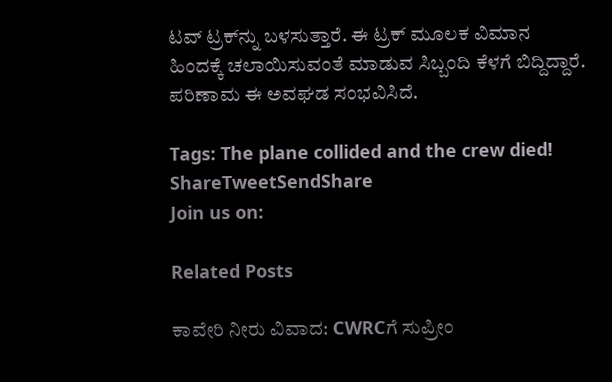ಟವ್‌ ಟ್ರಕ್‌ನ್ನು ಬಳಸುತ್ತಾರೆ. ಈ ಟ್ರಕ್‌ ಮೂಲಕ ವಿಮಾನ ಹಿಂದಕ್ಕೆ ಚಲಾಯಿಸುವಂತೆ ಮಾಡುವ ಸಿಬ್ಬಂದಿ ಕೆಳಗೆ ಬಿದ್ದಿದ್ದಾರೆ. ಪರಿಣಾಮ ಈ ಅವಘಡ ಸಂಭವಿಸಿದೆ.

Tags: The plane collided and the crew died!
ShareTweetSendShare
Join us on:

Related Posts

ಕಾವೇರಿ ನೀರು ವಿವಾದ: CWRCಗೆ ಸುಪ್ರೀಂ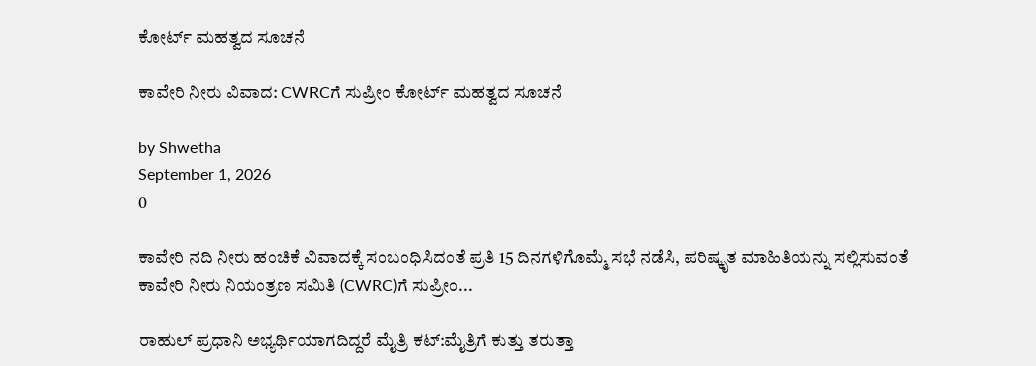ಕೋರ್ಟ್ ಮಹತ್ವದ ಸೂಚನೆ

ಕಾವೇರಿ ನೀರು ವಿವಾದ: CWRCಗೆ ಸುಪ್ರೀಂ ಕೋರ್ಟ್ ಮಹತ್ವದ ಸೂಚನೆ

by Shwetha
September 1, 2026
0

ಕಾವೇರಿ ನದಿ ನೀರು ಹಂಚಿಕೆ ವಿವಾದಕ್ಕೆ ಸಂಬಂಧಿಸಿದಂತೆ ಪ್ರತಿ 15 ದಿನಗಳಿಗೊಮ್ಮೆ ಸಭೆ ನಡೆಸಿ, ಪರಿಷ್ಕೃತ ಮಾಹಿತಿಯನ್ನು ಸಲ್ಲಿಸುವಂತೆ ಕಾವೇರಿ ನೀರು ನಿಯಂತ್ರಣ ಸಮಿತಿ (CWRC)ಗೆ ಸುಪ್ರೀಂ...

ರಾಹುಲ್ ಪ್ರಧಾನಿ ಅಭ್ಯರ್ಥಿಯಾಗದಿದ್ದರೆ ಮೈತ್ರಿ ಕಟ್:ಮೈತ್ರಿಗೆ ಕುತ್ತು ತರುತ್ತಾ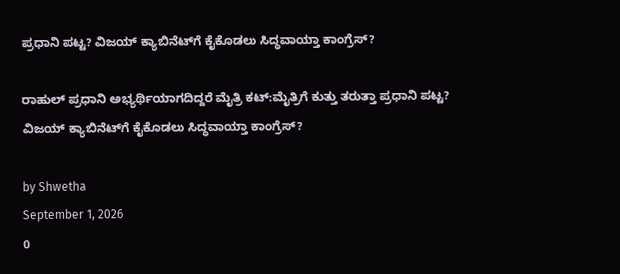ಪ್ರಧಾನಿ ಪಟ್ಟ? ವಿಜಯ್ ಕ್ಯಾಬಿನೆಟ್‌ಗೆ ಕೈಕೊಡಲು ಸಿದ್ಧವಾಯ್ತಾ ಕಾಂಗ್ರೆಸ್?

ರಾಹುಲ್ ಪ್ರಧಾನಿ ಅಭ್ಯರ್ಥಿಯಾಗದಿದ್ದರೆ ಮೈತ್ರಿ ಕಟ್:ಮೈತ್ರಿಗೆ ಕುತ್ತು ತರುತ್ತಾ ಪ್ರಧಾನಿ ಪಟ್ಟ? ವಿಜಯ್ ಕ್ಯಾಬಿನೆಟ್‌ಗೆ ಕೈಕೊಡಲು ಸಿದ್ಧವಾಯ್ತಾ ಕಾಂಗ್ರೆಸ್?

by Shwetha
September 1, 2026
0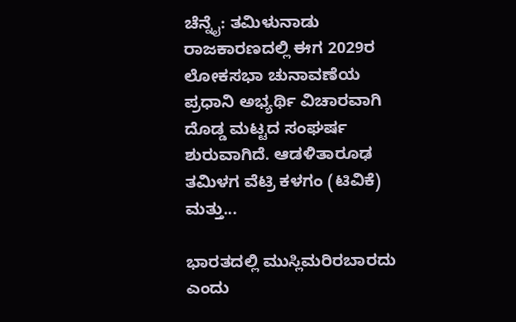ಚೆನ್ನೈ: ತಮಿಳುನಾಡು ರಾಜಕಾರಣದಲ್ಲಿ ಈಗ 2029ರ ಲೋಕಸಭಾ ಚುನಾವಣೆಯ ಪ್ರಧಾನಿ ಅಭ್ಯರ್ಥಿ ವಿಚಾರವಾಗಿ ದೊಡ್ಡ ಮಟ್ಟದ ಸಂಘರ್ಷ ಶುರುವಾಗಿದೆ. ಆಡಳಿತಾರೂಢ ತಮಿಳಗ ವೆಟ್ರಿ ಕಳಗಂ (ಟಿವಿಕೆ) ಮತ್ತು...

ಭಾರತದಲ್ಲಿ ಮುಸ್ಲಿಮರಿರಬಾರದು ಎಂದು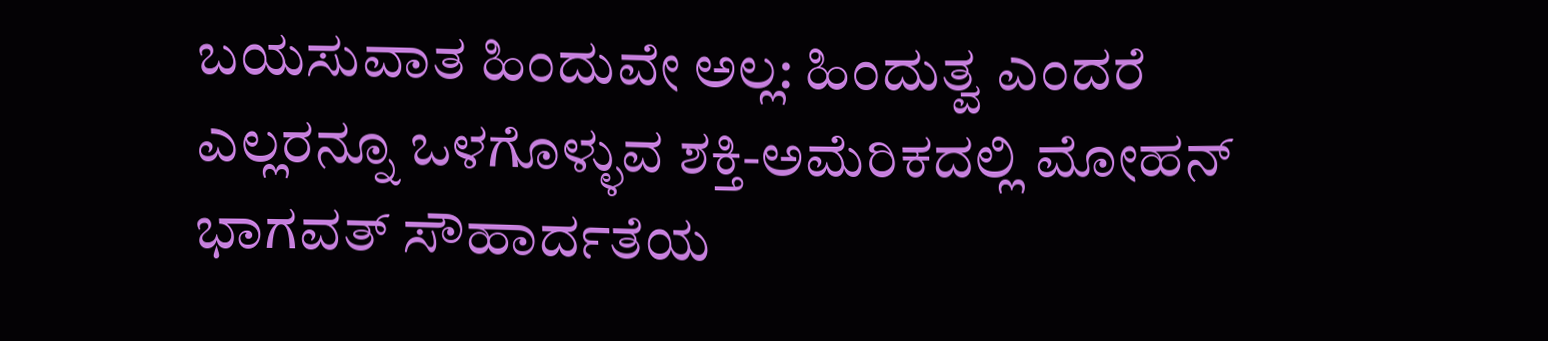ಬಯಸುವಾತ ಹಿಂದುವೇ ಅಲ್ಲ: ಹಿಂದುತ್ವ ಎಂದರೆ ಎಲ್ಲರನ್ನೂ ಒಳಗೊಳ್ಳುವ ಶಕ್ತಿ-ಅಮೆರಿಕದಲ್ಲಿ ಮೋಹನ್ ಭಾಗವತ್ ಸೌಹಾರ್ದತೆಯ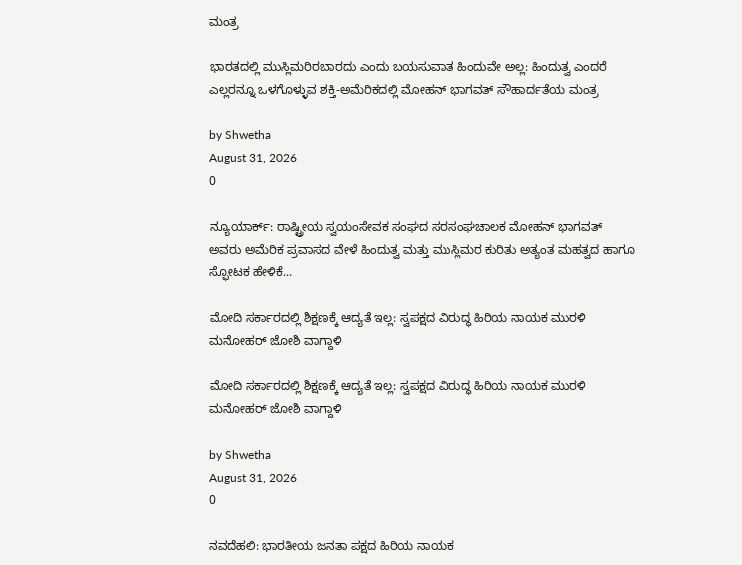ಮಂತ್ರ

ಭಾರತದಲ್ಲಿ ಮುಸ್ಲಿಮರಿರಬಾರದು ಎಂದು ಬಯಸುವಾತ ಹಿಂದುವೇ ಅಲ್ಲ: ಹಿಂದುತ್ವ ಎಂದರೆ ಎಲ್ಲರನ್ನೂ ಒಳಗೊಳ್ಳುವ ಶಕ್ತಿ-ಅಮೆರಿಕದಲ್ಲಿ ಮೋಹನ್ ಭಾಗವತ್ ಸೌಹಾರ್ದತೆಯ ಮಂತ್ರ

by Shwetha
August 31, 2026
0

ನ್ಯೂಯಾರ್ಕ್: ರಾಷ್ಟ್ರೀಯ ಸ್ವಯಂಸೇವಕ ಸಂಘದ ಸರಸಂಘಚಾಲಕ ಮೋಹನ್ ಭಾಗವತ್ ಅವರು ಅಮೆರಿಕ ಪ್ರವಾಸದ ವೇಳೆ ಹಿಂದುತ್ವ ಮತ್ತು ಮುಸ್ಲಿಮರ ಕುರಿತು ಅತ್ಯಂತ ಮಹತ್ವದ ಹಾಗೂ ಸ್ಫೋಟಕ ಹೇಳಿಕೆ...

ಮೋದಿ ಸರ್ಕಾರದಲ್ಲಿ ಶಿಕ್ಷಣಕ್ಕೆ ಆದ್ಯತೆ ಇಲ್ಲ: ಸ್ವಪಕ್ಷದ ವಿರುದ್ಧ ಹಿರಿಯ ನಾಯಕ ಮುರಳಿ ಮನೋಹರ್ ಜೋಶಿ ವಾಗ್ದಾಳಿ

ಮೋದಿ ಸರ್ಕಾರದಲ್ಲಿ ಶಿಕ್ಷಣಕ್ಕೆ ಆದ್ಯತೆ ಇಲ್ಲ: ಸ್ವಪಕ್ಷದ ವಿರುದ್ಧ ಹಿರಿಯ ನಾಯಕ ಮುರಳಿ ಮನೋಹರ್ ಜೋಶಿ ವಾಗ್ದಾಳಿ

by Shwetha
August 31, 2026
0

ನವದೆಹಲಿ: ಭಾರತೀಯ ಜನತಾ ಪಕ್ಷದ ಹಿರಿಯ ನಾಯಕ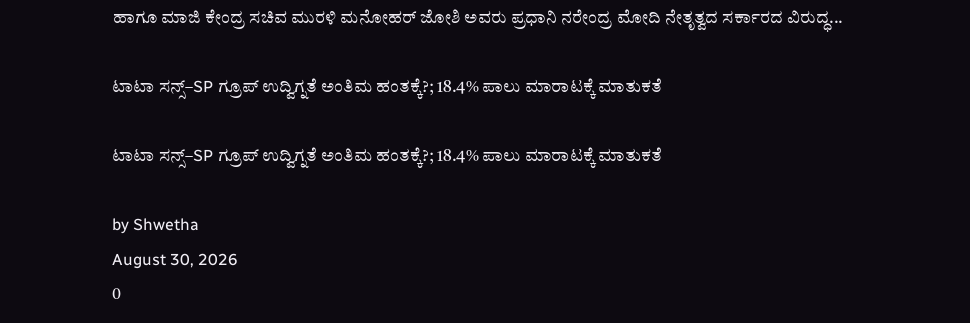ಹಾಗೂ ಮಾಜಿ ಕೇಂದ್ರ ಸಚಿವ ಮುರಳಿ ಮನೋಹರ್ ಜೋಶಿ ಅವರು ಪ್ರಧಾನಿ ನರೇಂದ್ರ ಮೋದಿ ನೇತೃತ್ವದ ಸರ್ಕಾರದ ವಿರುದ್ಧ...

ಟಾಟಾ ಸನ್ಸ್–SP ಗ್ರೂಪ್ ಉದ್ವಿಗ್ನತೆ ಅಂತಿಮ ಹಂತಕ್ಕೆ?; 18.4% ಪಾಲು ಮಾರಾಟಕ್ಕೆ ಮಾತುಕತೆ

ಟಾಟಾ ಸನ್ಸ್–SP ಗ್ರೂಪ್ ಉದ್ವಿಗ್ನತೆ ಅಂತಿಮ ಹಂತಕ್ಕೆ?; 18.4% ಪಾಲು ಮಾರಾಟಕ್ಕೆ ಮಾತುಕತೆ

by Shwetha
August 30, 2026
0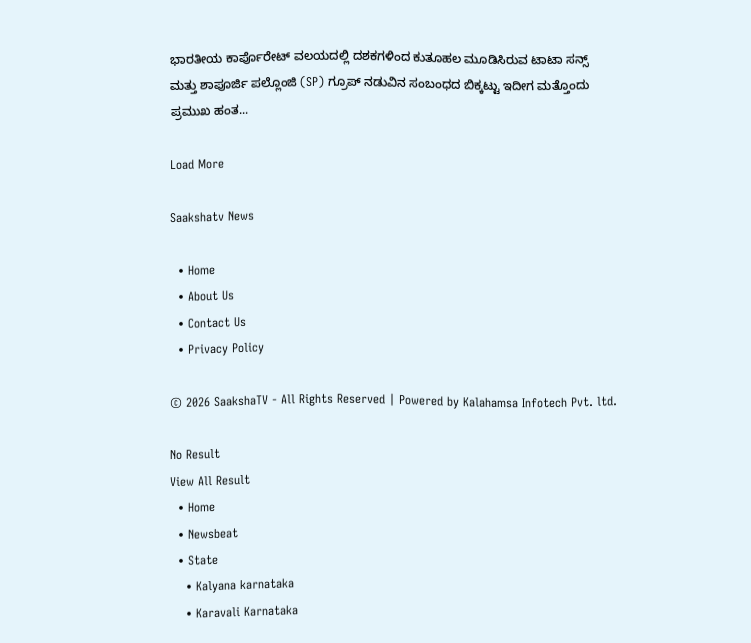ಭಾರತೀಯ ಕಾರ್ಪೊರೇಟ್ ವಲಯದಲ್ಲಿ ದಶಕಗಳಿಂದ ಕುತೂಹಲ ಮೂಡಿಸಿರುವ ಟಾಟಾ ಸನ್ಸ್ ಮತ್ತು ಶಾಪೂರ್ಜಿ ಪಲ್ಲೊಂಜಿ (SP) ಗ್ರೂಪ್ ನಡುವಿನ ಸಂಬಂಧದ ಬಿಕ್ಕಟ್ಟು ಇದೀಗ ಮತ್ತೊಂದು ಪ್ರಮುಖ ಹಂತ...

Load More

Saakshatv News

  • Home
  • About Us
  • Contact Us
  • Privacy Policy

© 2026 SaakshaTV - All Rights Reserved | Powered by Kalahamsa Infotech Pvt. ltd.

No Result
View All Result
  • Home
  • Newsbeat
  • State
    • Kalyana karnataka
    • Karavali Karnataka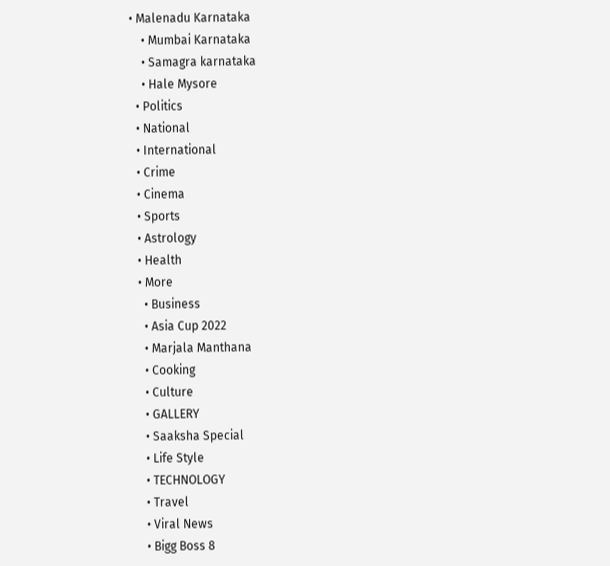• Malenadu Karnataka
    • Mumbai Karnataka
    • Samagra karnataka
    • Hale Mysore
  • Politics
  • National
  • International
  • Crime
  • Cinema
  • Sports
  • Astrology
  • Health
  • More
    • Business
    • Asia Cup 2022
    • Marjala Manthana
    • Cooking
    • Culture
    • GALLERY
    • Saaksha Special
    • Life Style
    • TECHNOLOGY
    • Travel
    • Viral News
    • Bigg Boss 8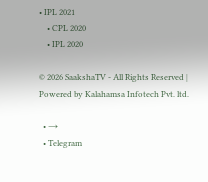• IPL 2021
    • CPL 2020
    • IPL 2020

© 2026 SaakshaTV - All Rights Reserved | Powered by Kalahamsa Infotech Pvt. ltd.

  • →
  • Telegram